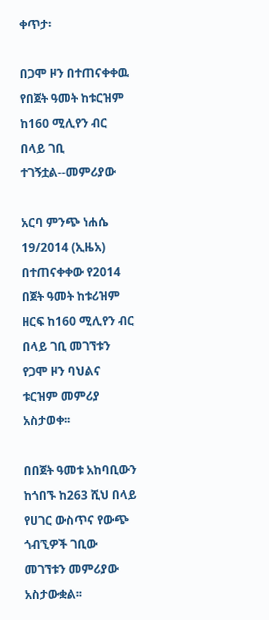ቀጥታ፡

በጋሞ ዞን በተጠናቀቀዉ የበጀት ዓመት ከቱርዝም ከ160 ሚሊየን ብር በላይ ገቢ ተገኝቷል--መምሪያው

አርባ ምንጭ ነሐሴ 19/2014 (ኢዜአ) በተጠናቀቀው የ2014 በጀት ዓመት ከቱሪዝም ዘርፍ ከ160 ሚሊየን ብር በላይ ገቢ መገኘቱን የጋሞ ዞን ባህልና ቱርዝም መምሪያ አስታወቀ፡፡

በበጀት ዓመቱ አከባቢውን ከጎበኙ ከ263 ሺህ በላይ የሀገር ውስጥና የውጭ ጎብኚዎች ገቢው መገኘቱን መምሪያው አስታውቋል፡፡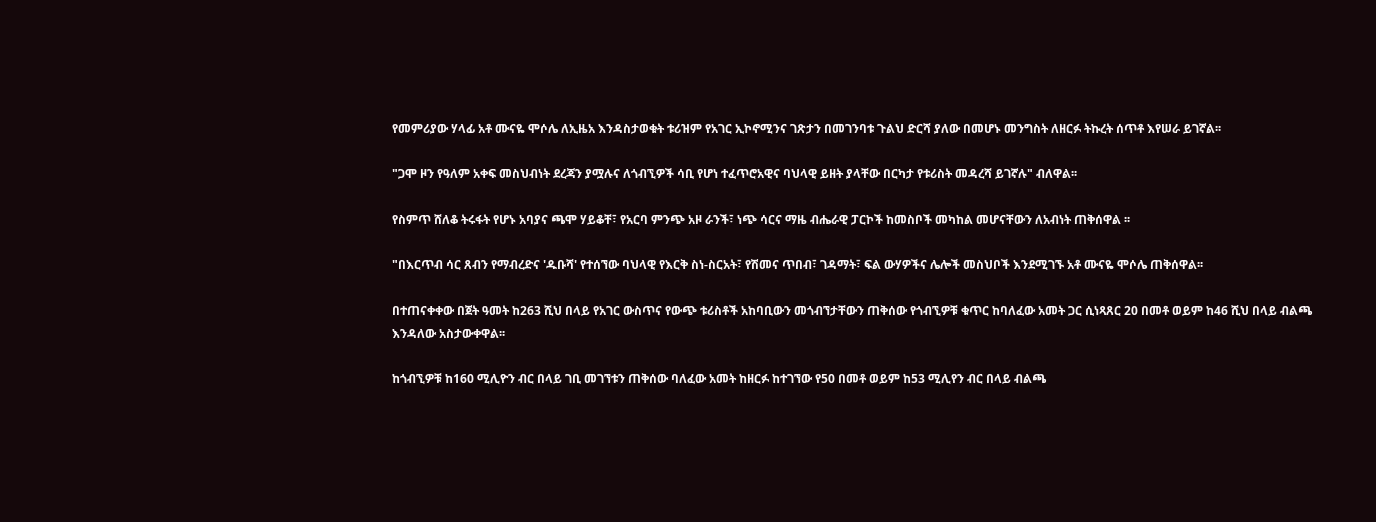የመምሪያው ሃላፊ አቶ ሙናዬ ሞሶሌ ለኢዜአ እንዳስታወቁት ቱሪዝም የአገር ኢኮኖሚንና ገጽታን በመገንባቱ ጉልህ ድርሻ ያለው በመሆኑ መንግስት ለዘርፉ ትኩረት ሰጥቶ እየሠራ ይገኛል፡፡

"ጋሞ ዞን የዓለም አቀፍ መስህብነት ደረጃን ያሟሉና ለጎብኚዎች ሳቢ የሆነ ተፈጥሮአዊና ባህላዊ ይዘት ያላቸው በርካታ የቱሪስት መዳረሻ ይገኛሉ" ብለዋል፡፡

የስምጥ ሸለቆ ትሩፋት የሆኑ አባያና ጫሞ ሃይቆቸ፣ የአርባ ምንጭ አዞ ራንች፣ ነጭ ሳርና ማዜ ብሔራዊ ፓርኮች ከመስቦች መካከል መሆናቸውን ለአብነት ጠቅሰዋል ፡፡

"በእርጥብ ሳር ጸብን የማብረድና 'ዱቡሻ' የተሰኘው ባህላዊ የእርቅ ስነ-ስርአት፣ የሽመና ጥበብ፣ ገዳማት፣ ፍል ውሃዎችና ሌሎች መስህቦች እንደሚገኙ አቶ ሙናዬ ሞሶሌ ጠቅሰዋል፡፡

በተጠናቀቀው በጀት ዓመት ከ263 ሺህ በላይ የአገር ውስጥና የውጭ ቱሪስቶች አከባቢውን መጎብኘታቸውን ጠቅሰው የጎብኚዎቹ ቁጥር ከባለፈው አመት ጋር ሲነጻጸር 20 በመቶ ወይም ከ46 ሺህ በላይ ብልጫ እንዳለው አስታውቀዋል፡፡

ከጎብኚዎቹ ከ160 ሚሊዮን ብር በላይ ገቢ መገኘቱን ጠቅሰው ባለፈው አመት ከዘርፉ ከተገኘው የ50 በመቶ ወይም ከ53 ሚሊየን ብር በላይ ብልጫ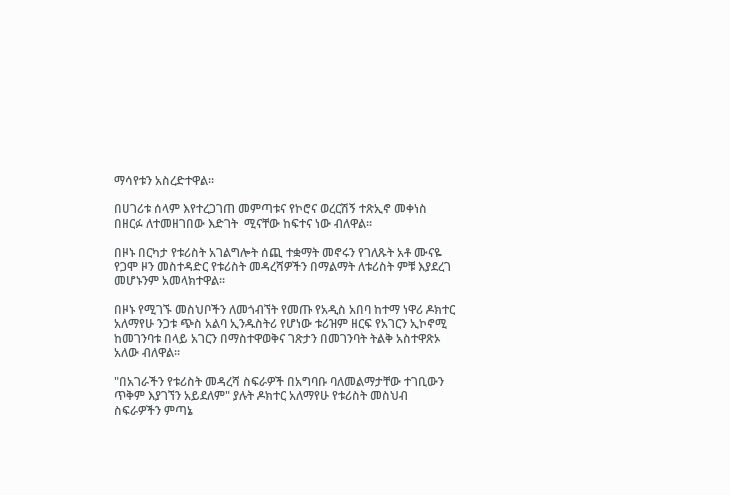ማሳየቱን አስረድተዋል፡፡

በሀገሪቱ ሰላም እየተረጋገጠ መምጣቱና የኮሮና ወረርሽኝ ተጽኢኖ መቀነስ በዘርፉ ለተመዘገበው እድገት  ሚናቸው ከፍተና ነው ብለዋል፡፡

በዞኑ በርካታ የቱሪስት አገልግሎት ሰጪ ተቋማት መኖሩን የገለጹት አቶ ሙናዬ የጋሞ ዞን መስተዳድር የቱሪስት መዳረሻዎችን በማልማት ለቱሪስት ምቹ እያደረገ መሆኑንም አመላክተዋል፡፡

በዞኑ የሚገኙ መስህቦችን ለመጎብኘት የመጡ የአዲስ አበባ ከተማ ነዋሪ ዶክተር አለማየሁ ንጋቱ ጭስ አልባ ኢንዱስትሪ የሆነው ቱሪዝም ዘርፍ የአገርን ኢኮኖሚ ከመገንባቱ በላይ አገርን በማስተዋወቅና ገጽታን በመገንባት ትልቅ አስተዋጽኦ አለው ብለዋል፡፡

"በአገራችን የቱሪስት መዳረሻ ስፍራዎች በአግባቡ ባለመልማታቸው ተገቢውን ጥቅም እያገኘን አይደለም" ያሉት ዶክተር አለማየሁ የቱሪስት መስህብ ስፍራዎችን ምጣኔ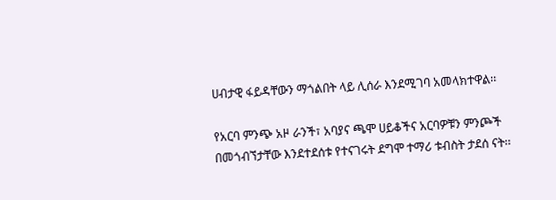ሀብታዊ ፋይዳቸውን ማጎልበት ላይ ሊሰራ እንደሚገባ አመላክተዋል፡፡

የአርባ ምንጭ አዞ ራንች፣ አባያና ጫሞ ሀይቆችና አርባዎቹን ምንጮች በመጎብኘታቸው እንደተደሰቱ የተናገሩት ደግሞ ተማሪ ቱብስት ታደሰ ናት፡፡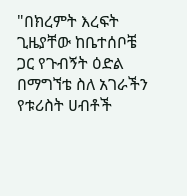"በክረምት እረፍት ጊዜያቸው ከቤተሰቦቼ ጋር የጉብኝት ዕድል በማግኘቴ ስለ አገራችን የቱሪስት ሀብቶች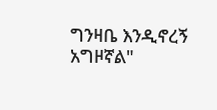ግንዛቤ እንዲኖረኝ አግዞኛል"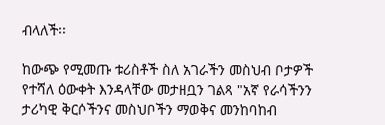ብላለች፡፡

ከውጭ የሚመጡ ቱሪስቶች ስለ አገራችን መስህብ ቦታዎች የተሻለ ዕውቀት እንዳላቸው መታዘቧን ገልጻ "አኛ የራሳችንን ታሪካዊ ቅርሶችንና መስህቦችን ማወቅና መንከባከብ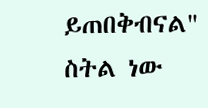ይጠበቅብናል" ስትል ነው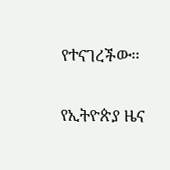የተናገረችው፡፡

የኢትዮጵያ ዜና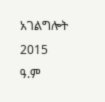አገልግሎት
2015
ዓ.ም